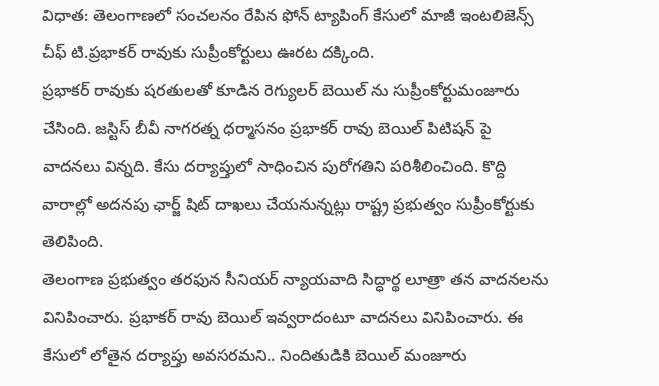విధాత: తెలంగాణలో సంచలనం రేపిన ఫోన్ ట్యాపింగ్ కేసులో మాజీ ఇంటలిజెన్స్ చీఫ్ టి.ప్రభాకర్ రావుకు సుప్రీంకోర్టులు ఊరట దక్కింది.
ప్రభాకర్ రావుకు షరతులతో కూడిన రెగ్యులర్ బెయిల్ ను సుప్రీంకోర్టుమంజూరు చేసింది. జస్టిస్ బీవీ నాగరత్న ధర్మాసనం ప్రభాకర్ రావు బెయిల్ పిటిషన్ పై వాదనలు విన్నది. కేసు దర్యాప్తులో సాధించిన పురోగతిని పరిశీలించింది. కొద్ది వారాల్లో అదనపు ఛార్జ్ షిట్ దాఖలు చేయనున్నట్లు రాష్ట్ర ప్రభుత్వం సుప్రీంకోర్టుకు తెలిపింది.
తెలంగాణ ప్రభుత్వం తరఫున సీనియర్ న్యాయవాది సిద్ధార్థ లూత్రా తన వాదనలను వినిపించారు. ప్రభాకర్ రావు బెయిల్ ఇవ్వరాదంటూ వాదనలు వినిపించారు. ఈ కేసులో లోతైన దర్యాప్తు అవసరమని.. నిందితుడికి బెయిల్ మంజూరు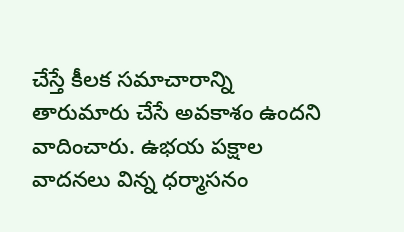చేస్తే కీలక సమాచారాన్ని తారుమారు చేసే అవకాశం ఉందని వాదించారు. ఉభయ పక్షాల వాదనలు విన్న ధర్మాసనం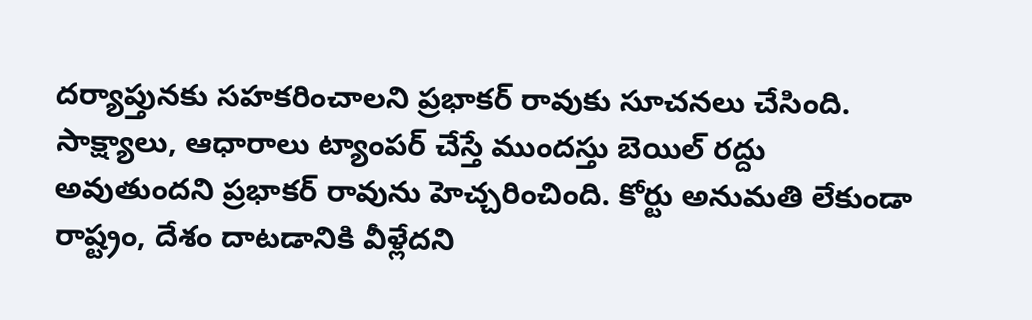దర్యాప్తునకు సహకరించాలని ప్రభాకర్ రావుకు సూచనలు చేసింది. సాక్ష్యాలు, ఆధారాలు ట్యాంపర్ చేస్తే ముందస్తు బెయిల్ రద్దు అవుతుందని ప్రభాకర్ రావును హెచ్చరించింది. కోర్టు అనుమతి లేకుండా రాష్ట్రం, దేశం దాటడానికి వీళ్లేదని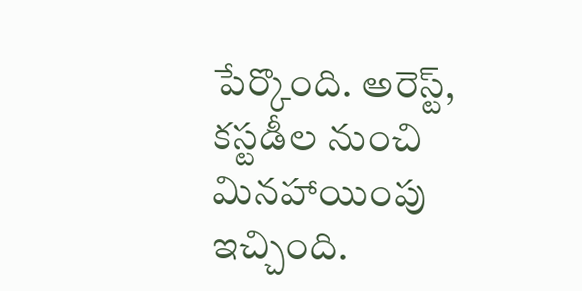పేర్కొంది. అరెస్ట్, కస్టడీల నుంచి మినహాయింపు ఇచ్చింది.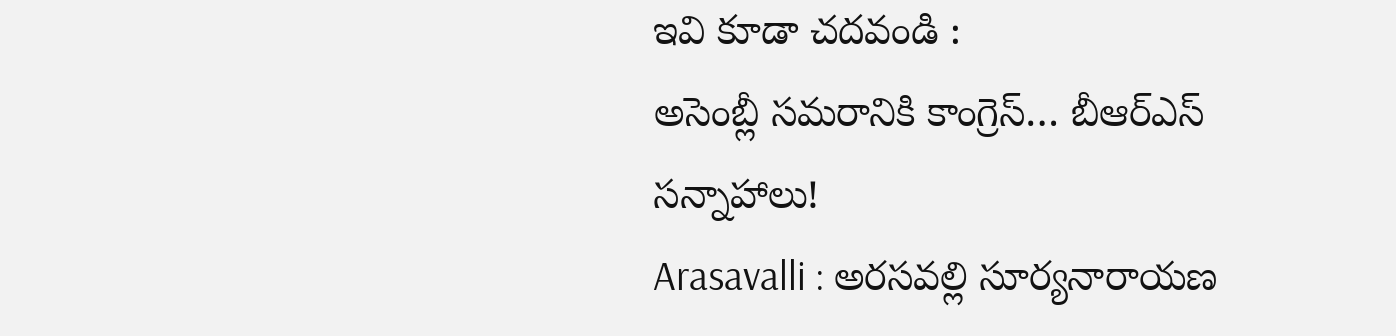ఇవి కూడా చదవండి :
అసెంబ్లీ సమరానికి కాంగ్రెస్… బీఆర్ఎస్ సన్నాహాలు!
Arasavalli : అరసవల్లి సూర్యనారాయణ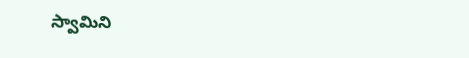స్వామిని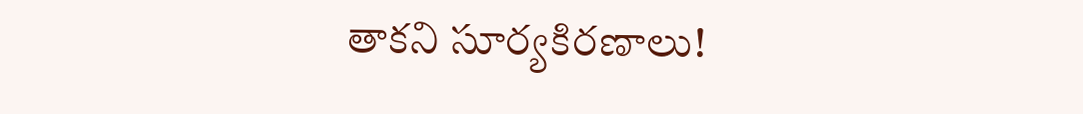తాకని సూర్యకిరణాలు!